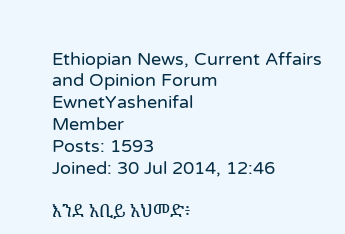Ethiopian News, Current Affairs and Opinion Forum
EwnetYashenifal
Member
Posts: 1593
Joined: 30 Jul 2014, 12:46

እንደ አቢይ አህመድ፥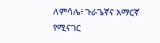ለምሳሌ፥ ጉራጌኛና አማርኛ የሚናገር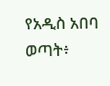የአዲስ አበባ ወጣት፥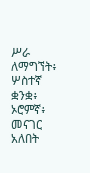ሥራ ለማግኘት፥ ሦስተኛ ቋንቋ፥ ኦሮምኛ፥ መናገር አለበት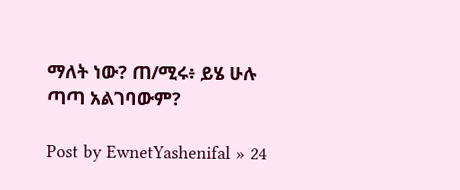ማለት ነው? ጠ/ሚሩ፥ ይሄ ሁሉ ጣጣ አልገባውም?

Post by EwnetYashenifal » 24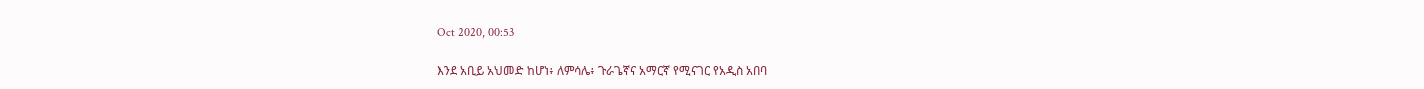Oct 2020, 00:53

እንደ አቢይ አህመድ ከሆነ፥ ለምሳሌ፥ ጉራጌኛና አማርኛ የሚናገር የአዲስ አበባ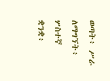ወጣት፥ ሥራ ለማግኘት፥ ሦስተኛ ቋንቋ፥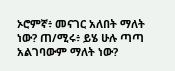ኦሮምኛ፥ መናገር አለበት ማለት ነው? ጠ/ሚሩ፥ ይሄ ሁሉ ጣጣ አልገባውም ማለት ነው?